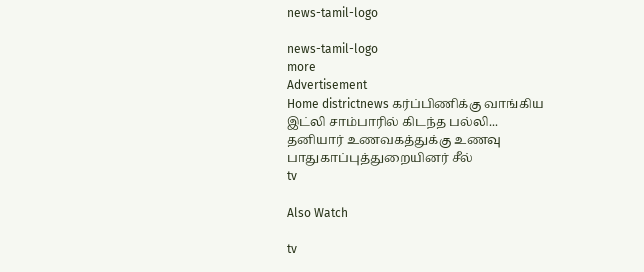news-tamil-logo

news-tamil-logo
more
Advertisement
Home districtnews கர்ப்பிணிக்கு வாங்கிய இட்லி சாம்பாரில் கிடந்த பல்லி... தனியார் உணவகத்துக்கு உணவு பாதுகாப்புத்துறையினர் சீல்
tv

Also Watch

tv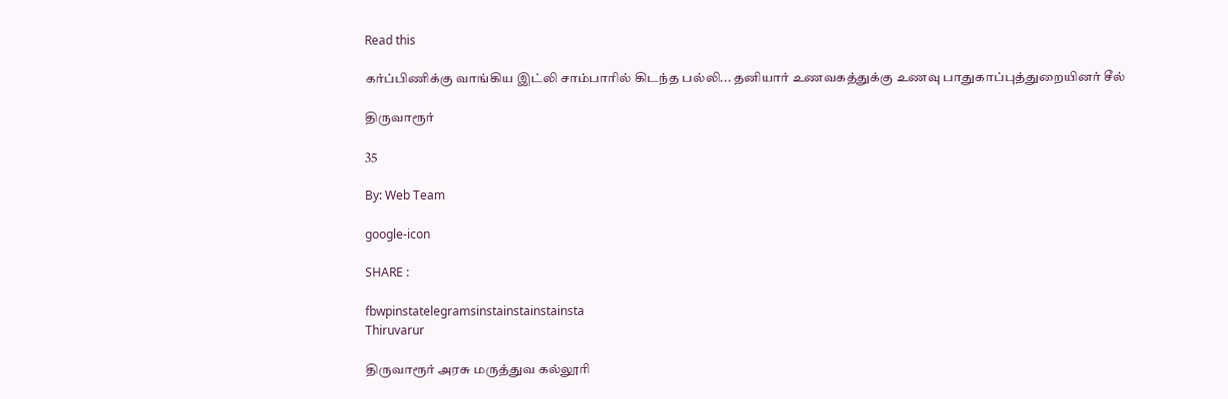Read this

கர்ப்பிணிக்கு வாங்கிய இட்லி சாம்பாரில் கிடந்த பல்லி... தனியார் உணவகத்துக்கு உணவு பாதுகாப்புத்துறையினர் சீல்

திருவாரூர்

35

By: Web Team

google-icon

SHARE :

fbwpinstatelegramsinstainstainstainsta
Thiruvarur

திருவாரூர் அரசு மருத்துவ கல்லூரி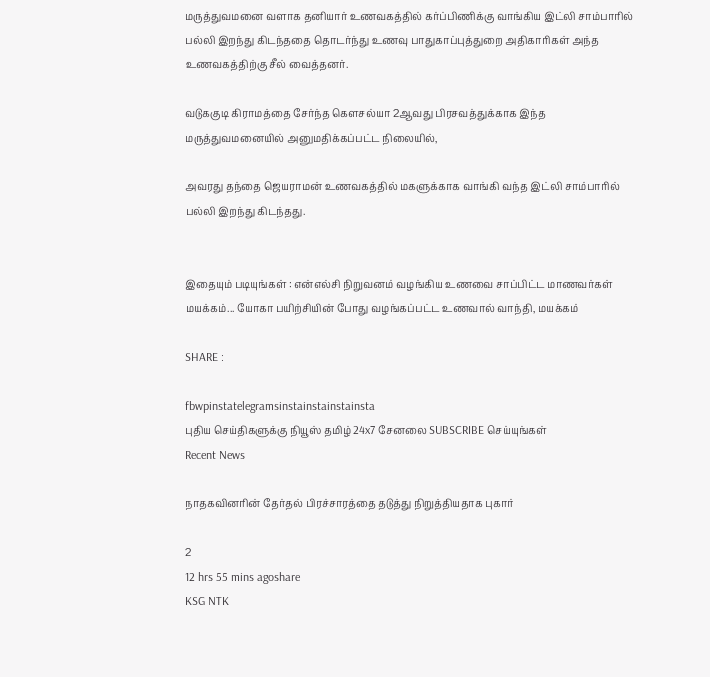மருத்துவமனை வளாக தனியார் உணவகத்தில் கர்ப்பிணிக்கு வாங்கிய இட்லி சாம்பாரில் பல்லி இறந்து கிடந்ததை தொடர்ந்து உணவு பாதுகாப்புத்துறை அதிகாரிகள் அந்த உணவகத்திற்கு சீல் வைத்தனர்.

வடுககுடி கிராமத்தை சேர்ந்த கௌசல்யா 2ஆவது பிரசவத்துக்காக இந்த மருத்துவமனையில் அனுமதிக்கப்பட்ட நிலையில்,

அவரது தந்தை ஜெயராமன் உணவகத்தில் மகளுக்காக வாங்கி வந்த இட்லி சாம்பாரில் பல்லி இறந்து கிடந்தது.


இதையும் படியுங்கள் : என்எல்சி நிறுவனம் வழங்கிய உணவை சாப்பிட்ட மாணவர்கள் மயக்கம்... யோகா பயிற்சியின் போது வழங்கப்பட்ட உணவால் வாந்தி, மயக்கம்

SHARE :

fbwpinstatelegramsinstainstainstainsta
புதிய செய்திகளுக்கு நியூஸ் தமிழ் 24x7 சேனலை SUBSCRIBE செய்யுங்கள்
Recent News

நாதகவினரின் தேர்தல் பிரச்சாரத்தை தடுத்து நிறுத்தியதாக புகார்

2
12 hrs 55 mins agoshare
KSG NTK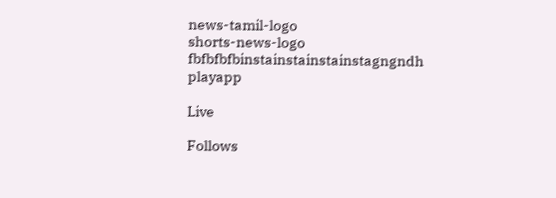news-tamil-logo
shorts-news-logo
fbfbfbfbinstainstainstainstagngndh
playapp

Live

Follows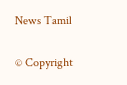News Tamil

© Copyright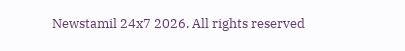Newstamil 24x7 2026. All rights reserved